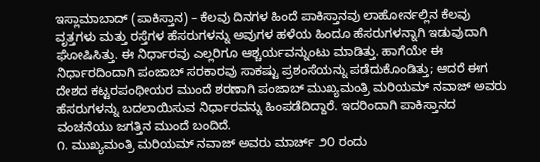ಇಸ್ಲಾಮಾಬಾದ್ (ಪಾಕಿಸ್ತಾನ) – ಕೆಲವು ದಿನಗಳ ಹಿಂದೆ ಪಾಕಿಸ್ತಾನವು ಲಾಹೋರ್ನಲ್ಲಿನ ಕೆಲವು ವೃತ್ತಗಳು ಮತ್ತು ರಸ್ತೆಗಳ ಹೆಸರುಗಳನ್ನು ಅವುಗಳ ಹಳೆಯ ಹಿಂದೂ ಹೆಸರುಗಳನ್ನಾಗಿ ಇಡುವುದಾಗಿ ಘೋಷಿಸಿತ್ತು. ಈ ನಿರ್ಧಾರವು ಎಲ್ಲರಿಗೂ ಆಶ್ಚರ್ಯವನ್ನುಂಟು ಮಾಡಿತ್ತು. ಹಾಗೆಯೇ ಈ ನಿರ್ಧಾರದಿಂದಾಗಿ ಪಂಜಾಬ್ ಸರಕಾರವು ಸಾಕಷ್ಟು ಪ್ರಶಂಸೆಯನ್ನು ಪಡೆದುಕೊಂಡಿತ್ತು; ಆದರೆ ಈಗ ದೇಶದ ಕಟ್ಟರಪಂಥೀಯರ ಮುಂದೆ ಶರಣಾಗಿ ಪಂಜಾಬ್ ಮುಖ್ಯಮಂತ್ರಿ ಮರಿಯಮ್ ನವಾಜ್ ಅವರು ಹೆಸರುಗಳನ್ನು ಬದಲಾಯಿಸುವ ನಿರ್ಧಾರವನ್ನು ಹಿಂಪಡೆದಿದ್ದಾರೆ. ಇದರಿಂದಾಗಿ ಪಾಕಿಸ್ತಾನದ ವಂಚನೆಯು ಜಗತ್ತಿನ ಮುಂದೆ ಬಂದಿದೆ.
೧. ಮುಖ್ಯಮಂತ್ರಿ ಮರಿಯಮ್ ನವಾಜ್ ಅವರು ಮಾರ್ಚ್ ೨೦ ರಂದು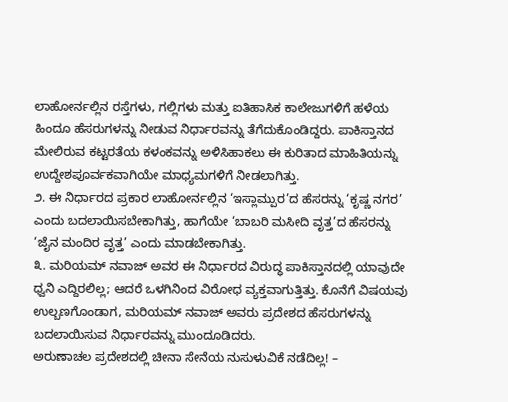ಲಾಹೋರ್ನಲ್ಲಿನ ರಸ್ತೆಗಳು, ಗಲ್ಲಿಗಳು ಮತ್ತು ಐತಿಹಾಸಿಕ ಕಾಲೇಜುಗಳಿಗೆ ಹಳೆಯ ಹಿಂದೂ ಹೆಸರುಗಳನ್ನು ನೀಡುವ ನಿರ್ಧಾರವನ್ನು ತೆಗೆದುಕೊಂಡಿದ್ದರು. ಪಾಕಿಸ್ತಾನದ ಮೇಲಿರುವ ಕಟ್ಟರತೆಯ ಕಳಂಕವನ್ನು ಅಳಿಸಿಹಾಕಲು ಈ ಕುರಿತಾದ ಮಾಹಿತಿಯನ್ನು ಉದ್ದೇಶಪೂರ್ವಕವಾಗಿಯೇ ಮಾಧ್ಯಮಗಳಿಗೆ ನೀಡಲಾಗಿತ್ತು.
೨. ಈ ನಿರ್ಧಾರದ ಪ್ರಕಾರ ಲಾಹೋರ್ನಲ್ಲಿನ ‘ಇಸ್ಲಾಮ್ಪುರ’ದ ಹೆಸರನ್ನು ‘ಕೃಷ್ಣ ನಗರ’ ಎಂದು ಬದಲಾಯಿಸಬೇಕಾಗಿತ್ತು, ಹಾಗೆಯೇ ‘ಬಾಬರಿ ಮಸೀದಿ ವೃತ್ತ’ದ ಹೆಸರನ್ನು ‘ಜೈನ ಮಂದಿರ ವೃತ್ತ’ ಎಂದು ಮಾಡಬೇಕಾಗಿತ್ತು.
೩. ಮರಿಯಮ್ ನವಾಜ್ ಅವರ ಈ ನಿರ್ಧಾರದ ವಿರುದ್ಧ ಪಾಕಿಸ್ತಾನದಲ್ಲಿ ಯಾವುದೇ ಧ್ವನಿ ಎದ್ದಿರಲಿಲ್ಲ; ಆದರೆ ಒಳಗಿನಿಂದ ವಿರೋಧ ವ್ಯಕ್ತವಾಗುತ್ತಿತ್ತು. ಕೊನೆಗೆ ವಿಷಯವು ಉಲ್ಬಣಗೊಂಡಾಗ, ಮರಿಯಮ್ ನವಾಜ್ ಅವರು ಪ್ರದೇಶದ ಹೆಸರುಗಳನ್ನು ಬದಲಾಯಿಸುವ ನಿರ್ಧಾರವನ್ನು ಮುಂದೂಡಿದರು.
ಅರುಣಾಚಲ ಪ್ರದೇಶದಲ್ಲಿ ಚೀನಾ ಸೇನೆಯ ನುಸುಳುವಿಕೆ ನಡೆದಿಲ್ಲ! –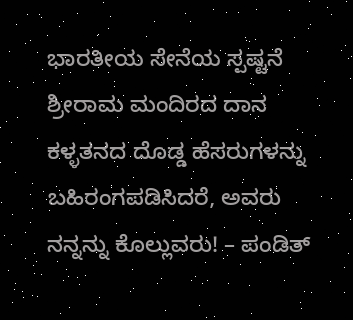ಭಾರತೀಯ ಸೇನೆಯ ಸ್ಪಷ್ಟನೆ
ಶ್ರೀರಾಮ ಮಂದಿರದ ದಾನ ಕಳ್ಳತನದ ದೊಡ್ಡ ಹೆಸರುಗಳನ್ನು ಬಹಿರಂಗಪಡಿಸಿದರೆ, ಅವರು ನನ್ನನ್ನು ಕೊಲ್ಲುವರು! – ಪಂಡಿತ್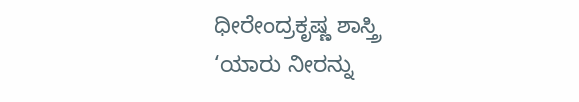ಧೀರೇಂದ್ರಕೃಷ್ಣ ಶಾಸ್ತ್ರಿ
‘ಯಾರು ನೀರನ್ನು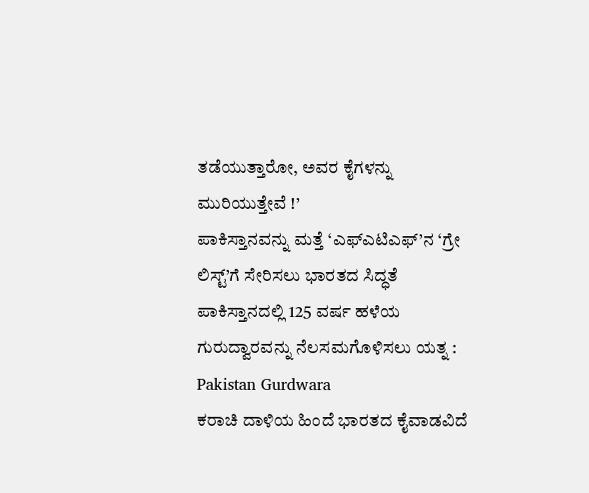ತಡೆಯುತ್ತಾರೋ, ಅವರ ಕೈಗಳನ್ನು ಮುರಿಯುತ್ತೇವೆ !’
ಪಾಕಿಸ್ತಾನವನ್ನು ಮತ್ತೆ ‘ಎಫ್ಎಟಿಎಫ್’ನ ‘ಗ್ರೇ ಲಿಸ್ಟ್’ಗೆ ಸೇರಿಸಲು ಭಾರತದ ಸಿದ್ಧತೆ
ಪಾಕಿಸ್ತಾನದಲ್ಲಿ 125 ವರ್ಷ ಹಳೆಯ ಗುರುದ್ವಾರವನ್ನು ನೆಲಸಮಗೊಳಿಸಲು ಯತ್ನ : Pakistan Gurdwara
ಕರಾಚಿ ದಾಳಿಯ ಹಿಂದೆ ಭಾರತದ ಕೈವಾಡವಿದೆ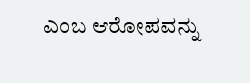ಎಂಬ ಆರೋಪವನ್ನು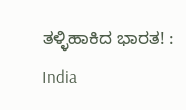ತಳ್ಳಿಹಾಕಿದ ಭಾರತ! : India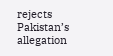rejects Pakistan’s allegation